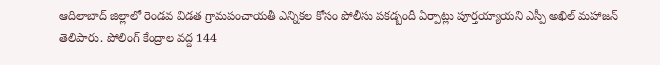ఆదిలాబాద్ జిల్లాలో రెండవ విడత గ్రామపంచాయతీ ఎన్నికల కోసం పోలీసు పకడ్బందీ ఏర్పాట్లు పూర్తయ్యాయని ఎస్పీ అఖిల్ మహాజన్ తెలిపారు. పోలింగ్ కేంద్రాల వద్ద 144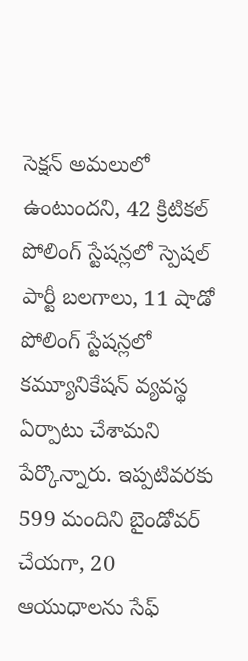సెక్షన్ అమలులో ఉంటుందని, 42 క్రిటికల్ పోలింగ్ స్టేషన్లలో స్పెషల్ పార్టీ బలగాలు, 11 షాడో పోలింగ్ స్టేషన్లలో కమ్యూనికేషన్ వ్యవస్థ ఏర్పాటు చేశామని పేర్కొన్నారు. ఇప్పటివరకు 599 మందిని బైండోవర్ చేయగా, 20 ఆయుధాలను సేఫ్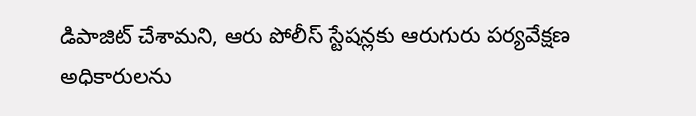డిపాజిట్ చేశామని, ఆరు పోలీస్ స్టేషన్లకు ఆరుగురు పర్యవేక్షణ అధికారులను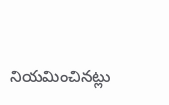నియమించినట్లు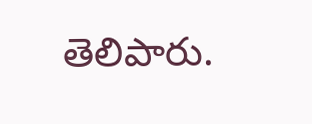తెలిపారు.